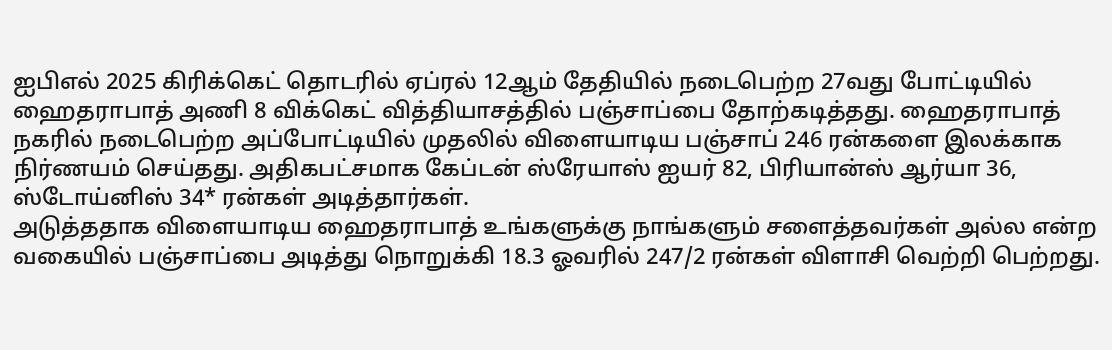ஐபிஎல் 2025 கிரிக்கெட் தொடரில் ஏப்ரல் 12ஆம் தேதியில் நடைபெற்ற 27வது போட்டியில் ஹைதராபாத் அணி 8 விக்கெட் வித்தியாசத்தில் பஞ்சாப்பை தோற்கடித்தது. ஹைதராபாத் நகரில் நடைபெற்ற அப்போட்டியில் முதலில் விளையாடிய பஞ்சாப் 246 ரன்களை இலக்காக நிர்ணயம் செய்தது. அதிகபட்சமாக கேப்டன் ஸ்ரேயாஸ் ஐயர் 82, பிரியான்ஸ் ஆர்யா 36, ஸ்டோய்னிஸ் 34* ரன்கள் அடித்தார்கள்.
அடுத்ததாக விளையாடிய ஹைதராபாத் உங்களுக்கு நாங்களும் சளைத்தவர்கள் அல்ல என்ற வகையில் பஞ்சாப்பை அடித்து நொறுக்கி 18.3 ஓவரில் 247/2 ரன்கள் விளாசி வெற்றி பெற்றது.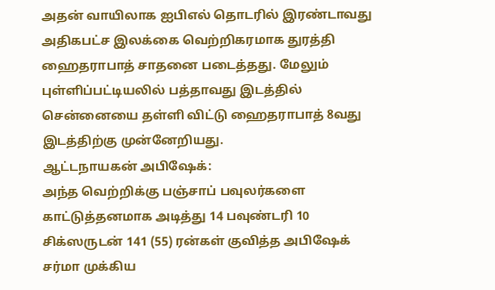அதன் வாயிலாக ஐபிஎல் தொடரில் இரண்டாவது அதிகபட்ச இலக்கை வெற்றிகரமாக துரத்தி ஹைதராபாத் சாதனை படைத்தது. மேலும் புள்ளிப்பட்டியலில் பத்தாவது இடத்தில் சென்னையை தள்ளி விட்டு ஹைதராபாத் 8வது இடத்திற்கு முன்னேறியது.
ஆட்டநாயகன் அபிஷேக்:
அந்த வெற்றிக்கு பஞ்சாப் பவுலர்களை காட்டுத்தனமாக அடித்து 14 பவுண்டரி 10 சிக்ஸருடன் 141 (55) ரன்கள் குவித்த அபிஷேக் சர்மா முக்கிய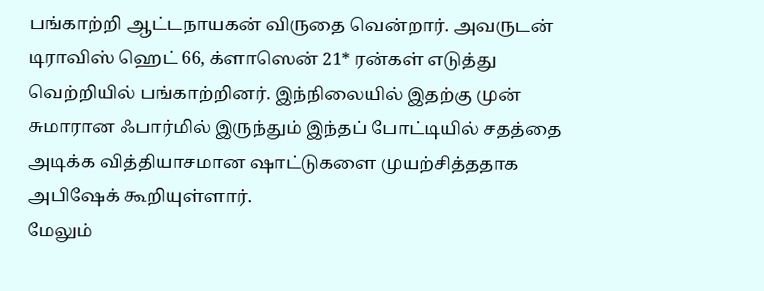பங்காற்றி ஆட்டநாயகன் விருதை வென்றார். அவருடன் டிராவிஸ் ஹெட் 66, க்ளாஸென் 21* ரன்கள் எடுத்து வெற்றியில் பங்காற்றினர். இந்நிலையில் இதற்கு முன் சுமாரான ஃபார்மில் இருந்தும் இந்தப் போட்டியில் சதத்தை அடிக்க வித்தியாசமான ஷாட்டுகளை முயற்சித்ததாக அபிஷேக் கூறியுள்ளார்.
மேலும்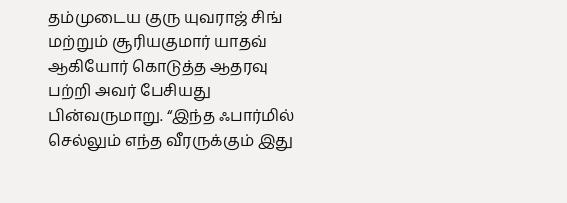தம்முடைய குரு யுவராஜ் சிங் மற்றும் சூரியகுமார் யாதவ் ஆகியோர் கொடுத்த ஆதரவு பற்றி அவர் பேசியது பின்வருமாறு. “இந்த ஃபார்மில் செல்லும் எந்த வீரருக்கும் இது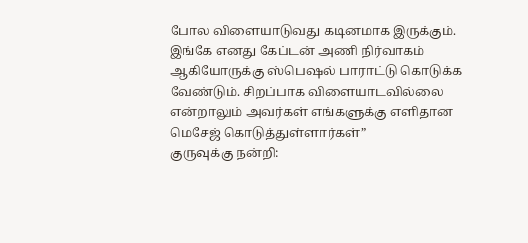போல விளையாடுவது கடினமாக இருக்கும். இங்கே எனது கேப்டன் அணி நிர்வாகம் ஆகியோருக்கு ஸ்பெஷல் பாராட்டு கொடுக்க வேண்டும். சிறப்பாக விளையாடவில்லை என்றாலும் அவர்கள் எங்களுக்கு எளிதான மெசேஜ் கொடுத்துள்ளார்கள்”
குருவுக்கு நன்றி: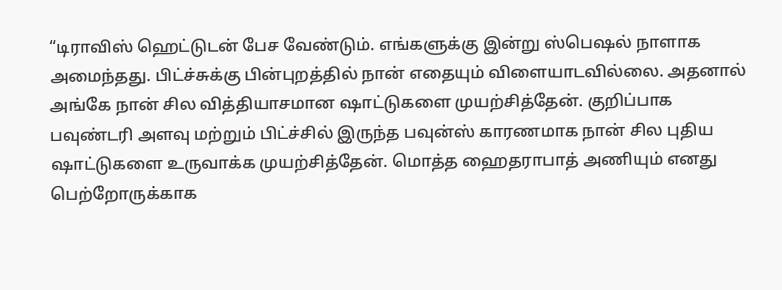“டிராவிஸ் ஹெட்டுடன் பேச வேண்டும். எங்களுக்கு இன்று ஸ்பெஷல் நாளாக அமைந்தது. பிட்ச்சுக்கு பின்புறத்தில் நான் எதையும் விளையாடவில்லை. அதனால் அங்கே நான் சில வித்தியாசமான ஷாட்டுகளை முயற்சித்தேன். குறிப்பாக பவுண்டரி அளவு மற்றும் பிட்ச்சில் இருந்த பவுன்ஸ் காரணமாக நான் சில புதிய ஷாட்டுகளை உருவாக்க முயற்சித்தேன். மொத்த ஹைதராபாத் அணியும் எனது பெற்றோருக்காக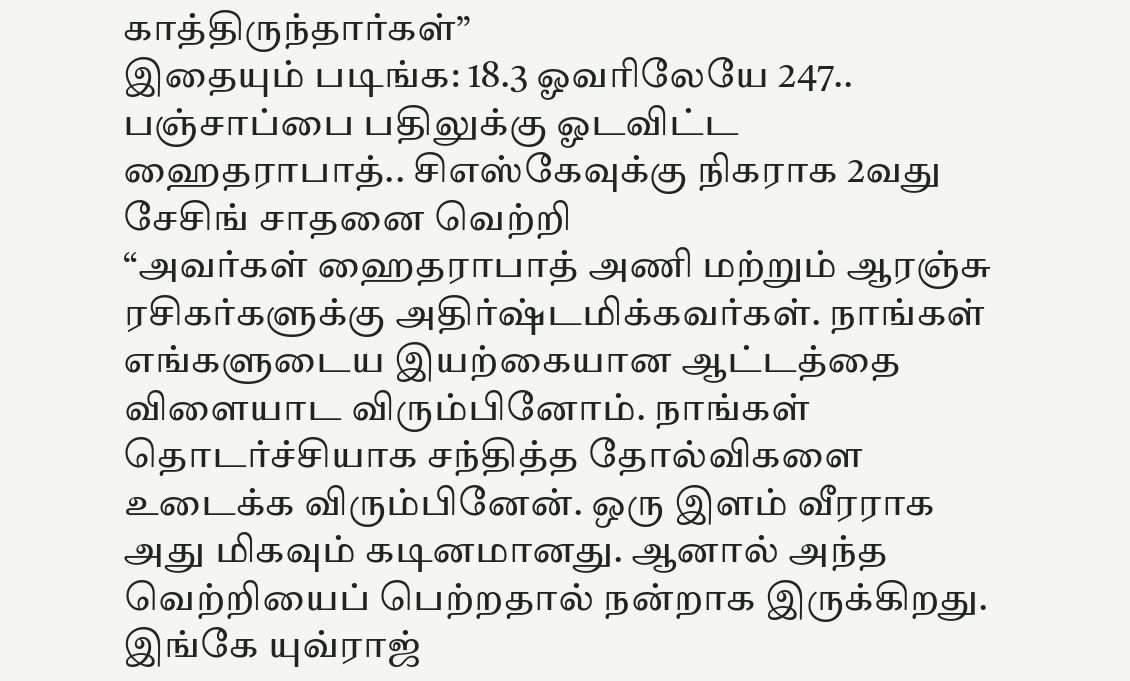காத்திருந்தார்கள்”
இதையும் படிங்க: 18.3 ஓவரிலேயே 247.. பஞ்சாப்பை பதிலுக்கு ஓடவிட்ட ஹைதராபாத்.. சிஎஸ்கேவுக்கு நிகராக 2வது சேசிங் சாதனை வெற்றி
“அவர்கள் ஹைதராபாத் அணி மற்றும் ஆரஞ்சு ரசிகர்களுக்கு அதிர்ஷ்டமிக்கவர்கள். நாங்கள் எங்களுடைய இயற்கையான ஆட்டத்தை விளையாட விரும்பினோம். நாங்கள் தொடர்ச்சியாக சந்தித்த தோல்விகளை உடைக்க விரும்பினேன். ஒரு இளம் வீரராக அது மிகவும் கடினமானது. ஆனால் அந்த வெற்றியைப் பெற்றதால் நன்றாக இருக்கிறது. இங்கே யுவ்ராஜ்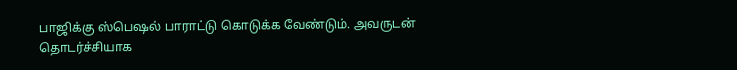பாஜிக்கு ஸ்பெஷல் பாராட்டு கொடுக்க வேண்டும். அவருடன் தொடர்ச்சியாக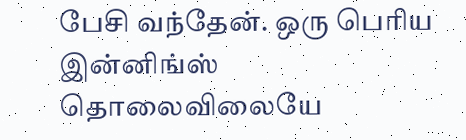பேசி வந்தேன். ஒரு பெரிய இன்னிங்ஸ் தொலைவிலையே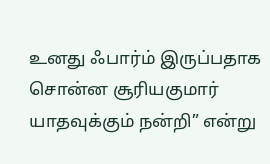உனது ஃபார்ம் இருப்பதாக சொன்ன சூரியகுமார் யாதவுக்கும் நன்றி” என்று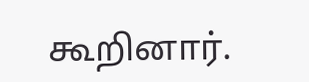கூறினார்.